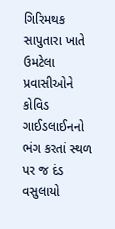ગિરિમથક સાપુતારા ખાતે ઉમટેલા પ્રવાસીઓને કોવિડ ગાઈડલાઈનનો ભંગ કરતાં સ્થળ પર જ દંડ વસુલાયો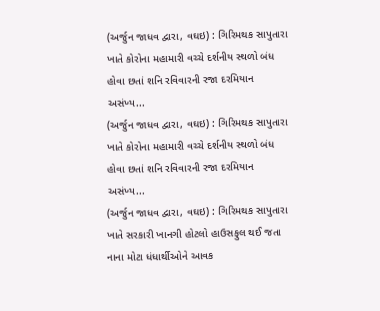(અર્જુન જાધવ દ્વારા, વઘઇ) : ગિરિમથક સાપુતારા ખાતે કોરોના મહામારી વચ્ચે દર્શનીય સ્થળો બંધ હોવા છતાં શનિ રવિવારની રજા દરમિયાન અસંખ્ય...
(અર્જુન જાધવ દ્વારા, વઘઇ) : ગિરિમથક સાપુતારા ખાતે કોરોના મહામારી વચ્ચે દર્શનીય સ્થળો બંધ હોવા છતાં શનિ રવિવારની રજા દરમિયાન અસંખ્ય...
(અર્જુન જાધવ દ્વારા, વઘઇ) : ગિરિમથક સાપુતારા ખાતે સરકારી ખાનગી હોટલો હાઉસફુલ થઈ જતા નાના મોટા ધંધાર્થીઓને આવક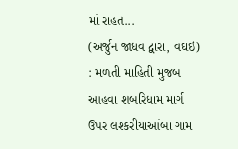માં રાહત...
(અર્જુન જાધવ દ્વારા, વઘઇ) : મળતી માહિતી મુજબ આહવા શબરિધામ માર્ગ ઉપર લશ્કરીયાઆંબા ગામ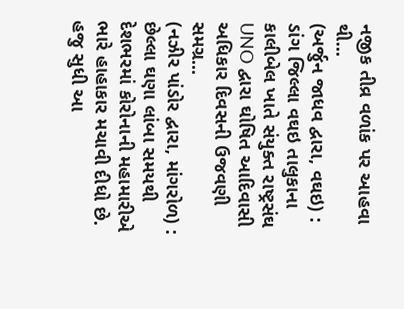નજીક તીવ્ર વળાંક પર આહવા થી...
(અર્જુન જાધવ દ્વારા, વઘઇ) : ડાંગ જિલ્લા વઘઇ તાલુકાના કાલીબેલ ખાતે સંયુક્ત રાષ્ટ્રસંઘ UNO દ્વારા ઘોષિત આદિવાસી અધિકાર દિવસની ઉજવણી સમગ્ર...
(નઝીર પાંડોર દ્વારા, માંગરોળ) : છેલ્લા ઘણા લાંબા સમયથી દેશભરમાં કોરોનાની મહામારીએ ભારે હાહાકાર મચાવી દીધો છે. હજુ સુધી આ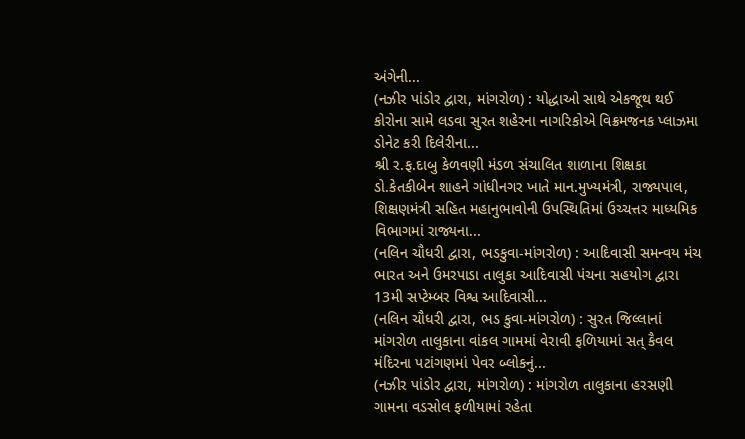અંગેની...
(નઝીર પાંડોર દ્વારા, માંગરોળ) : યોદ્ધાઓ સાથે એકજૂથ થઈ કોરોના સામે લડવા સુરત શહેરના નાગરિકોએ વિક્રમજનક પ્લાઝમા ડોનેટ કરી દિલેરીના...
શ્રી ર.ફ.દાબુ કેળવણી મંડળ સંચાલિત શાળાના શિક્ષકા ડો.કેતકીબેન શાહને ગાંધીનગર ખાતે માન.મુખ્યમંત્રી, રાજ્યપાલ, શિક્ષણમંત્રી સહિત મહાનુભાવોની ઉપસ્થિતિમાં ઉચ્ચત્તર માધ્યમિક વિભાગમાં રાજ્યના...
(નલિન ચૌધરી દ્વારા, ભડકુવા-માંગરોળ) : આદિવાસી સમન્વય મંચ ભારત અને ઉમરપાડા તાલુકા આદિવાસી પંચના સહયોગ દ્વારા 13મી સપ્ટેમ્બર વિશ્વ આદિવાસી...
(નલિન ચૌધરી દ્વારા, ભડ કુવા-માંગરોળ) : સુરત જિલ્લાનાં માંગરોળ તાલુકાના વાંકલ ગામમાં વેરાવી ફળિયામાં સત્ કૈવલ મંદિરના પટાંગણમાં પેવર બ્લોકનું...
(નઝીર પાંડોર દ્વારા, માંગરોળ) : માંગરોળ તાલુકાના હરસણી ગામના વડસોલ ફળીયામાં રહેતા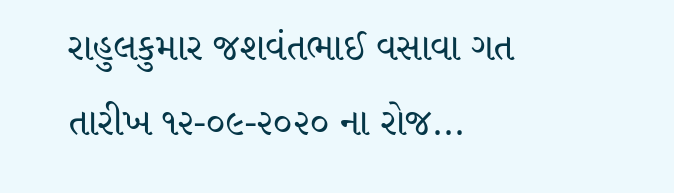રાહુલકુમાર જશવંતભાઈ વસાવા ગત તારીખ ૧૨-૦૯-૨૦૨૦ ના રોજ...